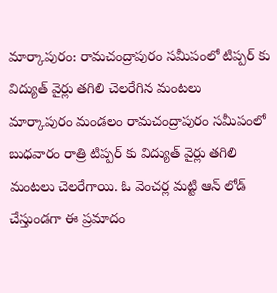మార్కాపురం: రామచంద్రాపురం సమీపంలో టిప్పర్ కు విద్యుత్ వైర్లు తగిలి చెలరేగిన మంటలు
మార్కాపురం మండలం రామచంద్రాపురం సమీపంలో బుధవారం రాత్రి టిప్పర్ కు విద్యుత్ వైర్లు తగిలి మంటలు చెలరేగాయి. ఓ వెంచర్ల మట్టి ఆన్ లోడ్ చేస్తుండగా ఈ ప్రమాదం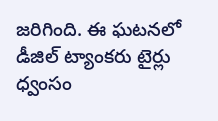జరిగింది. ఈ ఘటనలో డీజిల్ ట్యాంకరు టైర్లు ధ్వంసం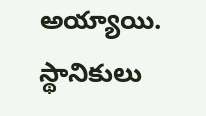అయ్యాయి. స్థానికులు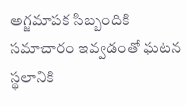అగ్జమాపక సిబ్బందికి సమాచారం ఇవ్వడంతో ఘటన స్థలానికి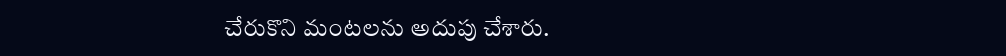చేరుకొని మంటలను అదుపు చేశారు.